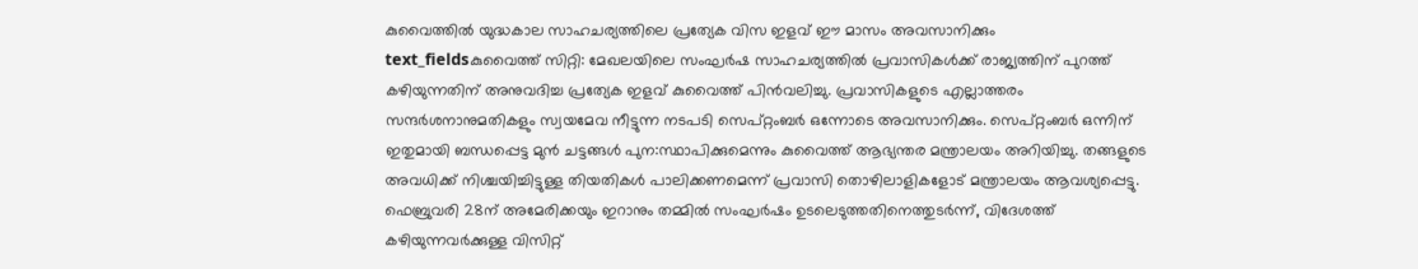കുവൈത്തിൽ യുദ്ധകാല സാഹചര്യത്തിലെ പ്രത്യേക വിസ ഇളവ് ഈ മാസം അവസാനിക്കും
text_fieldsകുവൈത്ത് സിറ്റി: മേഖലയിലെ സംഘർഷ സാഹചര്യത്തിൽ പ്രവാസികൾക്ക് രാജ്യത്തിന് പുറത്ത് കഴിയുന്നതിന് അനുവദിച്ച പ്രത്യേക ഇളവ് കുവൈത്ത് പിൻവലിച്ചു. പ്രവാസികളുടെ എല്ലാത്തരം സന്ദർശനാനുമതികളും സ്വയമേവ നീട്ടുന്ന നടപടി സെപ്റ്റംബർ ഒന്നോടെ അവസാനിക്കും. സെപ്റ്റംബർ ഒന്നിന് ഇതുമായി ബന്ധപ്പെട്ട മുൻ ചട്ടങ്ങൾ പുന:സ്ഥാപിക്കുമെന്നും കുവൈത്ത് ആഭ്യന്തര മന്ത്രാലയം അറിയിച്ചു. തങ്ങളുടെ അവധിക്ക് നിശ്ചയിച്ചിട്ടുള്ള തിയതികൾ പാലിക്കണമെന്ന് പ്രവാസി തൊഴിലാളികളോട് മന്ത്രാലയം ആവശ്യപ്പെട്ടു.
ഫെബ്രുവരി 28ന് അമേരിക്കയും ഇറാനും തമ്മിൽ സംഘർഷം ഉടലെടുത്തതിനെത്തുടർന്ന്, വിദേശത്ത് കഴിയുന്നവർക്കുള്ള വിസിറ്റ്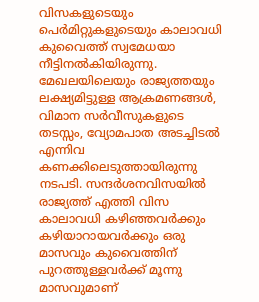വിസകളുടെയും പെർമിറ്റുകളുടെയും കാലാവധി കുവൈത്ത് സ്വമേധയാ നീട്ടിനൽകിയിരുന്നു. മേഖലയിലെയും രാജ്യത്തയും ലക്ഷ്യമിട്ടുള്ള ആക്രമണങ്ങൾ, വിമാന സർവീസുകളുടെ തടസ്സം, വ്യോമപാത അടച്ചിടൽ എന്നിവ കണക്കിലെടുത്തായിരുന്നു നടപടി. സന്ദർശനവിസയിൽ രാജ്യത്ത് എത്തി വിസ കാലാവധി കഴിഞ്ഞവർക്കും കഴിയാറായവർക്കും ഒരു മാസവും കുവൈത്തിന് പുറത്തുള്ളവർക്ക് മൂന്നു മാസവുമാണ്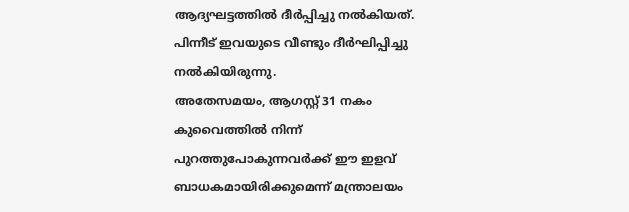ആദ്യഘട്ടത്തിൽ ദീർപ്പിച്ചു നൽകിയത്. പിന്നീട് ഇവയുടെ വീണ്ടും ദീർഘിപ്പിച്ചു നൽകിയിരുന്നു.
അതേസമയം, ആഗസ്റ്റ് 31 നകം കുവൈത്തിൽ നിന്ന് പുറത്തുപോകുന്നവർക്ക് ഈ ഇളവ് ബാധകമായിരിക്കുമെന്ന് മന്ത്രാലയം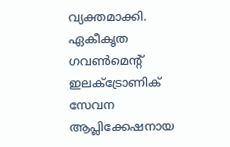വ്യക്തമാക്കി. ഏകീകൃത ഗവൺമെന്റ് ഇലക്ട്രോണിക് സേവന ആപ്ലിക്കേഷനായ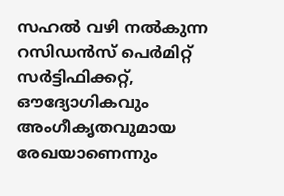സഹൽ വഴി നൽകുന്ന റസിഡൻസ് പെർമിറ്റ് സർട്ടിഫിക്കറ്റ്, ഔദ്യോഗികവും അംഗീകൃതവുമായ രേഖയാണെന്നും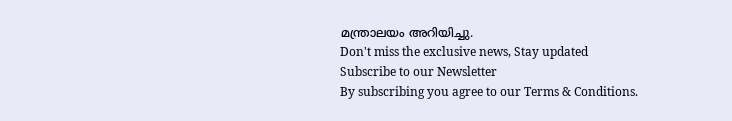മന്ത്രാലയം അറിയിച്ചു.
Don't miss the exclusive news, Stay updated
Subscribe to our Newsletter
By subscribing you agree to our Terms & Conditions.